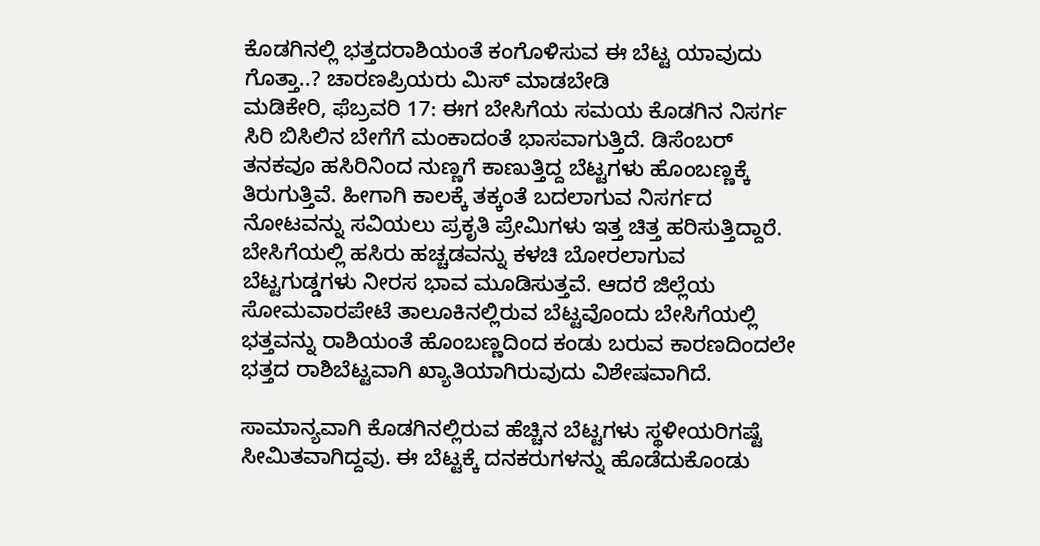ಕೊಡಗಿನಲ್ಲಿ ಭತ್ತದರಾಶಿಯಂತೆ ಕಂಗೊಳಿಸುವ ಈ ಬೆಟ್ಟ ಯಾವುದು ಗೊತ್ತಾ..? ಚಾರಣಪ್ರಿಯರು ಮಿಸ್ ಮಾಡಬೇಡಿ
ಮಡಿಕೇರಿ, ಫೆಬ್ರವರಿ 17: ಈಗ ಬೇಸಿಗೆಯ ಸಮಯ ಕೊಡಗಿನ ನಿಸರ್ಗ ಸಿರಿ ಬಿಸಿಲಿನ ಬೇಗೆಗೆ ಮಂಕಾದಂತೆ ಭಾಸವಾಗುತ್ತಿದೆ. ಡಿಸೆಂಬರ್ ತನಕವೂ ಹಸಿರಿನಿಂದ ನುಣ್ಣಗೆ ಕಾಣುತ್ತಿದ್ದ ಬೆಟ್ಟಗಳು ಹೊಂಬಣ್ಣಕ್ಕೆ ತಿರುಗುತ್ತಿವೆ. ಹೀಗಾಗಿ ಕಾಲಕ್ಕೆ ತಕ್ಕಂತೆ ಬದಲಾಗುವ ನಿಸರ್ಗದ ನೋಟವನ್ನು ಸವಿಯಲು ಪ್ರಕೃತಿ ಪ್ರೇಮಿಗಳು ಇತ್ತ ಚಿತ್ತ ಹರಿಸುತ್ತಿದ್ದಾರೆ.
ಬೇಸಿಗೆಯಲ್ಲಿ ಹಸಿರು ಹಚ್ಚಡವನ್ನು ಕಳಚಿ ಬೋರಲಾಗುವ ಬೆಟ್ಟಗುಡ್ಡಗಳು ನೀರಸ ಭಾವ ಮೂಡಿಸುತ್ತವೆ. ಆದರೆ ಜಿಲ್ಲೆಯ ಸೋಮವಾರಪೇಟೆ ತಾಲೂಕಿನಲ್ಲಿರುವ ಬೆಟ್ಟವೊಂದು ಬೇಸಿಗೆಯಲ್ಲಿ ಭತ್ತವನ್ನು ರಾಶಿಯಂತೆ ಹೊಂಬಣ್ಣದಿಂದ ಕಂಡು ಬರುವ ಕಾರಣದಿಂದಲೇ ಭತ್ತದ ರಾಶಿಬೆಟ್ಟವಾಗಿ ಖ್ಯಾತಿಯಾಗಿರುವುದು ವಿಶೇಷವಾಗಿದೆ.

ಸಾಮಾನ್ಯವಾಗಿ ಕೊಡಗಿನಲ್ಲಿರುವ ಹೆಚ್ಚಿನ ಬೆಟ್ಟಗಳು ಸ್ಥಳೀಯರಿಗಷ್ಟೆ ಸೀಮಿತವಾಗಿದ್ದವು. ಈ ಬೆಟ್ಟಕ್ಕೆ ದನಕರುಗಳನ್ನು ಹೊಡೆದುಕೊಂಡು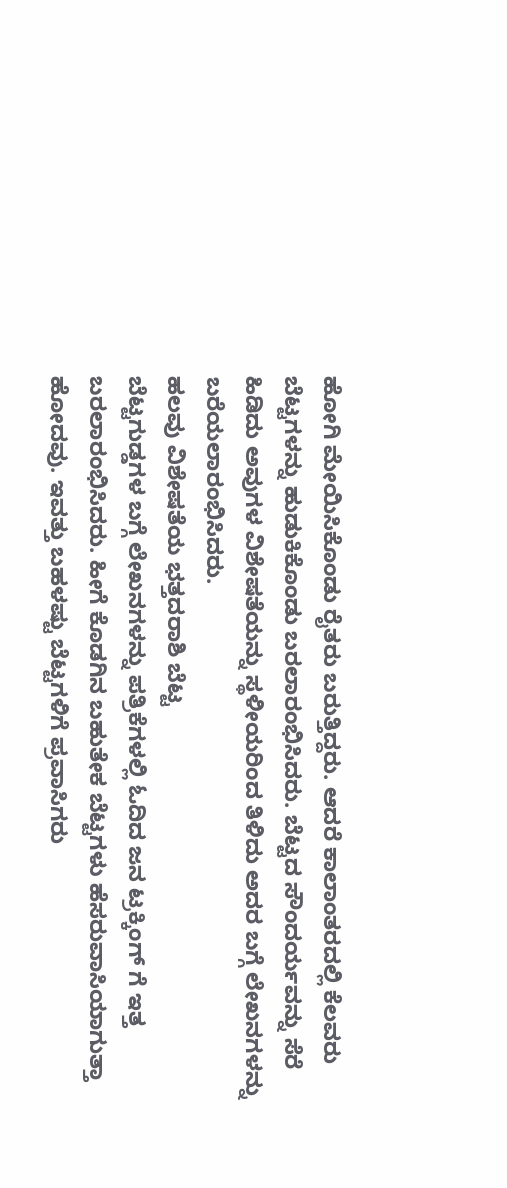ಹೋಗಿ ಮೇಯಿಸಿಕೊಂಡು ರೈತರು ಬರುತ್ತಿದ್ದರು. ಆದರೆ ಕಾಲಾಂತರದಲ್ಲಿ ಕೆಲವರು ಬೆಟ್ಟಗಳನ್ನು ಹುಡುಕಿಕೊಂಡು ಬರಲಾರಂಭಿಸಿದರು. ಬೆಟ್ಟದ ಸೌಂದರ್ಯವನ್ನು ಸೆರೆ ಹಿಡಿದು ಅವುಗಳ ವಿಶೇಷತೆಯನ್ನು ಸ್ಥಳೀಯರಿಂದ ತಿಳಿದು ಅದರ ಬಗ್ಗೆ ಲೇಖನಗಳನ್ನು ಬರೆಯಲಾರಂಭಿಸಿದರು.
ಹಲವು ವಿಶೇಷತೆಯ ಭತ್ತದರಾಶಿ ಬೆಟ್ಟ
ಬೆಟ್ಟಗುಡ್ಡಗಳ ಬಗ್ಗೆ ಲೇಖನಗಳನ್ನು ಪತ್ರಿಕೆಗಳಲ್ಲಿ ಓದಿದ ಜನ ಟ್ರಕ್ಕಿಂಗ್ ಗೆ ಇತ್ತ ಬರಲಾರಂಭಿಸಿದರು. ಹೀಗೆ ಕೊಡಗಿನ ಬಹುತೇಕ ಬೆಟ್ಟಗಳು ಹೆಸರುವಾಸಿಯಾಗುತ್ತಾ ಹೋದವು. ಇವತ್ತು ಬಹಳಷ್ಟು ಬೆಟ್ಟಗಳಿಗೆ ಪ್ರವಾಸಿಗರು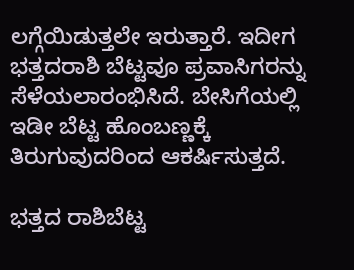ಲಗ್ಗೆಯಿಡುತ್ತಲೇ ಇರುತ್ತಾರೆ. ಇದೀಗ ಭತ್ತದರಾಶಿ ಬೆಟ್ಟವೂ ಪ್ರವಾಸಿಗರನ್ನು ಸೆಳೆಯಲಾರಂಭಿಸಿದೆ. ಬೇಸಿಗೆಯಲ್ಲಿ ಇಡೀ ಬೆಟ್ಟ ಹೊಂಬಣ್ಣಕ್ಕೆ ತಿರುಗುವುದರಿಂದ ಆಕರ್ಷಿಸುತ್ತದೆ.

ಭತ್ತದ ರಾಶಿಬೆಟ್ಟ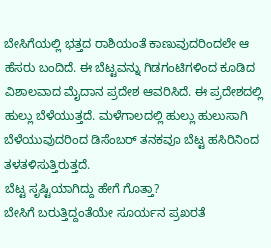ಬೇಸಿಗೆಯಲ್ಲಿ ಭತ್ತದ ರಾಶಿಯಂತೆ ಕಾಣುವುದರಿಂದಲೇ ಆ ಹೆಸರು ಬಂದಿದೆ. ಈ ಬೆಟ್ಟವನ್ನು ಗಿಡಗಂಟಿಗಳಿಂದ ಕೂಡಿದ ವಿಶಾಲವಾದ ಮೈದಾನ ಪ್ರದೇಶ ಆವರಿಸಿದೆ. ಈ ಪ್ರದೇಶದಲ್ಲಿ ಹುಲ್ಲು ಬೆಳೆಯುತ್ತದೆ. ಮಳೆಗಾಲದಲ್ಲಿ ಹುಲ್ಲು ಹುಲುಸಾಗಿ ಬೆಳೆಯುವುದರಿಂದ ಡಿಸೆಂಬರ್ ತನಕವೂ ಬೆಟ್ಟ ಹಸಿರಿನಿಂದ ತಳತಳಿಸುತ್ತಿರುತ್ತದೆ.
ಬೆಟ್ಟ ಸೃಷ್ಟಿಯಾಗಿದ್ದು ಹೇಗೆ ಗೊತ್ತಾ?
ಬೇಸಿಗೆ ಬರುತ್ತಿದ್ದಂತೆಯೇ ಸೂರ್ಯನ ಪ್ರಖರತೆ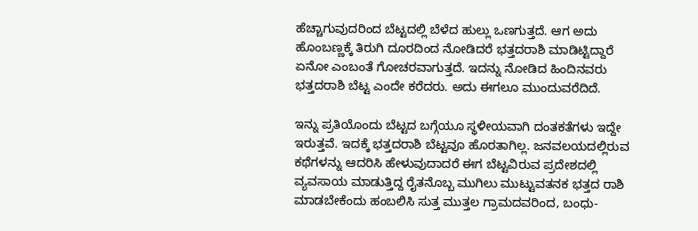ಹೆಚ್ಚಾಗುವುದರಿಂದ ಬೆಟ್ಟದಲ್ಲಿ ಬೆಳೆದ ಹುಲ್ಲು ಒಣಗುತ್ತದೆ. ಆಗ ಅದು ಹೊಂಬಣ್ಣಕ್ಕೆ ತಿರುಗಿ ದೂರದಿಂದ ನೋಡಿದರೆ ಭತ್ತದರಾಶಿ ಮಾಡಿಟ್ಟಿದ್ದಾರೆ ಏನೋ ಎಂಬಂತೆ ಗೋಚರವಾಗುತ್ತದೆ. ಇದನ್ನು ನೋಡಿದ ಹಿಂದಿನವರು ಭತ್ತದರಾಶಿ ಬೆಟ್ಟ ಎಂದೇ ಕರೆದರು. ಅದು ಈಗಲೂ ಮುಂದುವರೆದಿದೆ.

ಇನ್ನು ಪ್ರತಿಯೊಂದು ಬೆಟ್ಟದ ಬಗ್ಗೆಯೂ ಸ್ಥಳೀಯವಾಗಿ ದಂತಕತೆಗಳು ಇದ್ದೇ ಇರುತ್ತವೆ. ಇದಕ್ಕೆ ಭತ್ತದರಾಶಿ ಬೆಟ್ಟವೂ ಹೊರತಾಗಿಲ್ಲ. ಜನವಲಯದಲ್ಲಿರುವ ಕಥೆಗಳನ್ನು ಆದರಿಸಿ ಹೇಳುವುದಾದರೆ ಈಗ ಬೆಟ್ಟವಿರುವ ಪ್ರದೇಶದಲ್ಲಿ ವ್ಯವಸಾಯ ಮಾಡುತ್ತಿದ್ದ ರೈತನೊಬ್ಬ ಮುಗಿಲು ಮುಟ್ಟುವತನಕ ಭತ್ತದ ರಾಶಿ ಮಾಡಬೇಕೆಂದು ಹಂಬಲಿಸಿ ಸುತ್ತ ಮುತ್ತಲ ಗ್ರಾಮದವರಿಂದ, ಬಂಧು-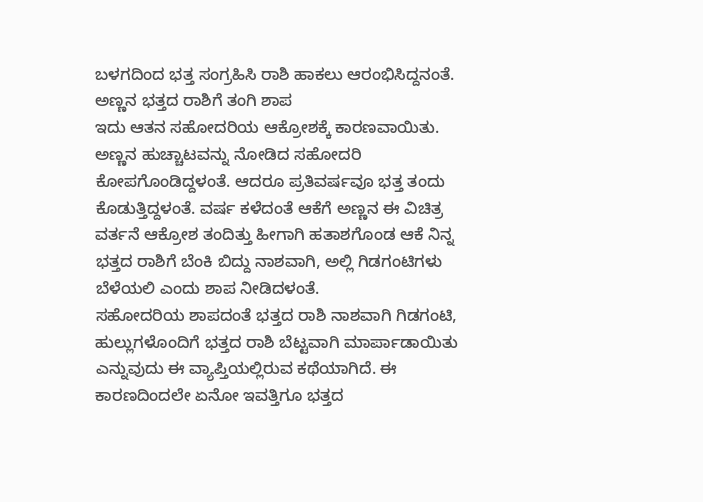ಬಳಗದಿಂದ ಭತ್ತ ಸಂಗ್ರಹಿಸಿ ರಾಶಿ ಹಾಕಲು ಆರಂಭಿಸಿದ್ದನಂತೆ.
ಅಣ್ಣನ ಭತ್ತದ ರಾಶಿಗೆ ತಂಗಿ ಶಾಪ
ಇದು ಆತನ ಸಹೋದರಿಯ ಆಕ್ರೋಶಕ್ಕೆ ಕಾರಣವಾಯಿತು. ಅಣ್ಣನ ಹುಚ್ಚಾಟವನ್ನು ನೋಡಿದ ಸಹೋದರಿ ಕೋಪಗೊಂಡಿದ್ದಳಂತೆ. ಆದರೂ ಪ್ರತಿವರ್ಷವೂ ಭತ್ತ ತಂದು ಕೊಡುತ್ತಿದ್ದಳಂತೆ. ವರ್ಷ ಕಳೆದಂತೆ ಆಕೆಗೆ ಅಣ್ಣನ ಈ ವಿಚಿತ್ರ ವರ್ತನೆ ಆಕ್ರೋಶ ತಂದಿತ್ತು ಹೀಗಾಗಿ ಹತಾಶಗೊಂಡ ಆಕೆ ನಿನ್ನ ಭತ್ತದ ರಾಶಿಗೆ ಬೆಂಕಿ ಬಿದ್ದು ನಾಶವಾಗಿ, ಅಲ್ಲಿ ಗಿಡಗಂಟಿಗಳು ಬೆಳೆಯಲಿ ಎಂದು ಶಾಪ ನೀಡಿದಳಂತೆ.
ಸಹೋದರಿಯ ಶಾಪದಂತೆ ಭತ್ತದ ರಾಶಿ ನಾಶವಾಗಿ ಗಿಡಗಂಟಿ, ಹುಲ್ಲುಗಳೊಂದಿಗೆ ಭತ್ತದ ರಾಶಿ ಬೆಟ್ಟವಾಗಿ ಮಾರ್ಪಾಡಾಯಿತು ಎನ್ನುವುದು ಈ ವ್ಯಾಪ್ತಿಯಲ್ಲಿರುವ ಕಥೆಯಾಗಿದೆ. ಈ ಕಾರಣದಿಂದಲೇ ಏನೋ ಇವತ್ತಿಗೂ ಭತ್ತದ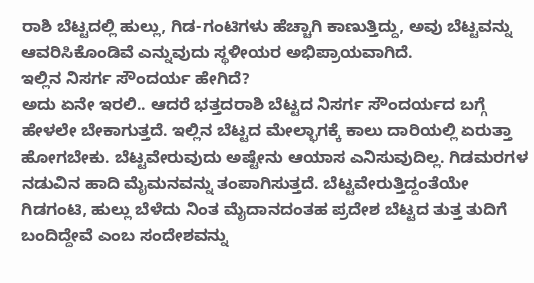ರಾಶಿ ಬೆಟ್ಟದಲ್ಲಿ ಹುಲ್ಲು, ಗಿಡ-ಗಂಟಿಗಳು ಹೆಚ್ಚಾಗಿ ಕಾಣುತ್ತಿದ್ದು, ಅವು ಬೆಟ್ಟವನ್ನು ಆವರಿಸಿಕೊಂಡಿವೆ ಎನ್ನುವುದು ಸ್ಥಳೀಯರ ಅಭಿಪ್ರಾಯವಾಗಿದೆ.
ಇಲ್ಲಿನ ನಿಸರ್ಗ ಸೌಂದರ್ಯ ಹೇಗಿದೆ?
ಅದು ಏನೇ ಇರಲಿ.. ಆದರೆ ಭತ್ತದರಾಶಿ ಬೆಟ್ಟದ ನಿಸರ್ಗ ಸೌಂದರ್ಯದ ಬಗ್ಗೆ ಹೇಳಲೇ ಬೇಕಾಗುತ್ತದೆ. ಇಲ್ಲಿನ ಬೆಟ್ಟದ ಮೇಲ್ಭಾಗಕ್ಕೆ ಕಾಲು ದಾರಿಯಲ್ಲಿ ಏರುತ್ತಾ ಹೋಗಬೇಕು. ಬೆಟ್ಟವೇರುವುದು ಅಷ್ಟೇನು ಆಯಾಸ ಎನಿಸುವುದಿಲ್ಲ. ಗಿಡಮರಗಳ ನಡುವಿನ ಹಾದಿ ಮೈಮನವನ್ನು ತಂಪಾಗಿಸುತ್ತದೆ. ಬೆಟ್ಟವೇರುತ್ತಿದ್ದಂತೆಯೇ ಗಿಡಗಂಟಿ, ಹುಲ್ಲು ಬೆಳೆದು ನಿಂತ ಮೈದಾನದಂತಹ ಪ್ರದೇಶ ಬೆಟ್ಟದ ತುತ್ತ ತುದಿಗೆ ಬಂದಿದ್ದೇವೆ ಎಂಬ ಸಂದೇಶವನ್ನು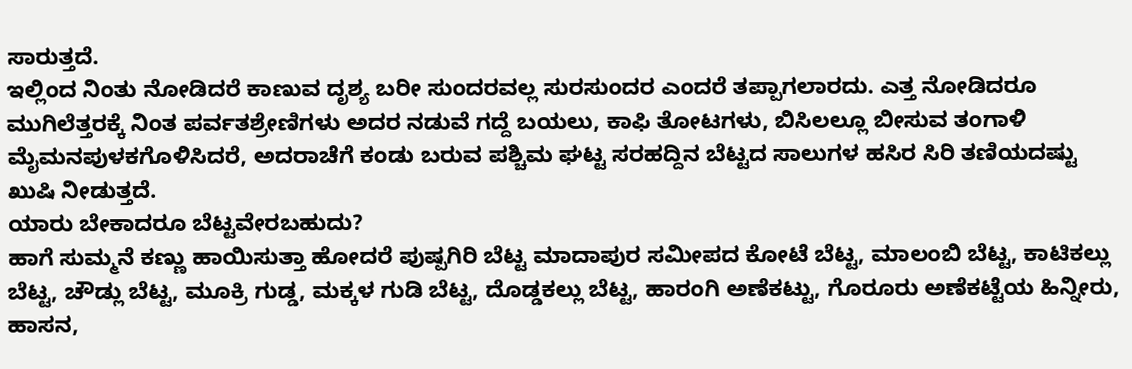ಸಾರುತ್ತದೆ.
ಇಲ್ಲಿಂದ ನಿಂತು ನೋಡಿದರೆ ಕಾಣುವ ದೃಶ್ಯ ಬರೀ ಸುಂದರವಲ್ಲ ಸುರಸುಂದರ ಎಂದರೆ ತಪ್ಪಾಗಲಾರದು. ಎತ್ತ ನೋಡಿದರೂ ಮುಗಿಲೆತ್ತರಕ್ಕೆ ನಿಂತ ಪರ್ವತಶ್ರೇಣಿಗಳು ಅದರ ನಡುವೆ ಗದ್ದೆ ಬಯಲು, ಕಾಫಿ ತೋಟಗಳು, ಬಿಸಿಲಲ್ಲೂ ಬೀಸುವ ತಂಗಾಳಿ ಮೈಮನಪುಳಕಗೊಳಿಸಿದರೆ, ಅದರಾಚೆಗೆ ಕಂಡು ಬರುವ ಪಶ್ಚಿಮ ಘಟ್ಟ ಸರಹದ್ದಿನ ಬೆಟ್ಟದ ಸಾಲುಗಳ ಹಸಿರ ಸಿರಿ ತಣಿಯದಷ್ಟು ಖುಷಿ ನೀಡುತ್ತದೆ.
ಯಾರು ಬೇಕಾದರೂ ಬೆಟ್ಟವೇರಬಹುದು?
ಹಾಗೆ ಸುಮ್ಮನೆ ಕಣ್ಣು ಹಾಯಿಸುತ್ತಾ ಹೋದರೆ ಪುಷ್ಪಗಿರಿ ಬೆಟ್ಟ ಮಾದಾಪುರ ಸಮೀಪದ ಕೋಟೆ ಬೆಟ್ಟ, ಮಾಲಂಬಿ ಬೆಟ್ಟ, ಕಾಟಿಕಲ್ಲು ಬೆಟ್ಟ, ಚೌಡ್ಲು ಬೆಟ್ಟ, ಮೂಕ್ರಿ ಗುಡ್ಡ, ಮಕ್ಕಳ ಗುಡಿ ಬೆಟ್ಟ, ದೊಡ್ಡಕಲ್ಲು ಬೆಟ್ಟ, ಹಾರಂಗಿ ಅಣೆಕಟ್ಟು, ಗೊರೂರು ಅಣೆಕಟ್ಟೆಯ ಹಿನ್ನೀರು, ಹಾಸನ,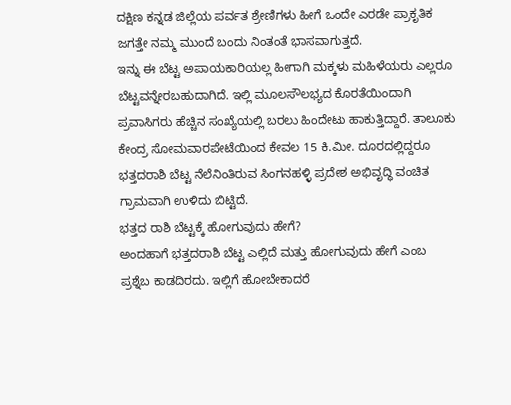ದಕ್ಷಿಣ ಕನ್ನಡ ಜಿಲ್ಲೆಯ ಪರ್ವತ ಶ್ರೇಣಿಗಳು ಹೀಗೆ ಒಂದೇ ಎರಡೇ ಪ್ರಾಕೃತಿಕ ಜಗತ್ತೇ ನಮ್ಮ ಮುಂದೆ ಬಂದು ನಿಂತಂತೆ ಭಾಸವಾಗುತ್ತದೆ.
ಇನ್ನು ಈ ಬೆಟ್ಟ ಅಪಾಯಕಾರಿಯಲ್ಲ ಹೀಗಾಗಿ ಮಕ್ಕಳು ಮಹಿಳೆಯರು ಎಲ್ಲರೂ ಬೆಟ್ಟವನ್ನೇರಬಹುದಾಗಿದೆ. ಇಲ್ಲಿ ಮೂಲಸೌಲಭ್ಯದ ಕೊರತೆಯಿಂದಾಗಿ ಪ್ರವಾಸಿಗರು ಹೆಚ್ಚಿನ ಸಂಖ್ಯೆಯಲ್ಲಿ ಬರಲು ಹಿಂದೇಟು ಹಾಕುತ್ತಿದ್ದಾರೆ. ತಾಲೂಕು ಕೇಂದ್ರ ಸೋಮವಾರಪೇಟೆಯಿಂದ ಕೇವಲ 15 ಕಿ.ಮೀ. ದೂರದಲ್ಲಿದ್ದರೂ ಭತ್ತದರಾಶಿ ಬೆಟ್ಟ ನೆಲೆನಿಂತಿರುವ ಸಿಂಗನಹಳ್ಳಿ ಪ್ರದೇಶ ಅಭಿವೃದ್ಧಿ ವಂಚಿತ ಗ್ರಾಮವಾಗಿ ಉಳಿದು ಬಿಟ್ಟಿದೆ.
ಭತ್ತದ ರಾಶಿ ಬೆಟ್ಟಕ್ಕೆ ಹೋಗುವುದು ಹೇಗೆ?
ಅಂದಹಾಗೆ ಭತ್ತದರಾಶಿ ಬೆಟ್ಟ ಎಲ್ಲಿದೆ ಮತ್ತು ಹೋಗುವುದು ಹೇಗೆ ಎಂಬ ಪ್ರಶ್ನೆಬ ಕಾಡದಿರದು. ಇಲ್ಲಿಗೆ ಹೋಬೇಕಾದರೆ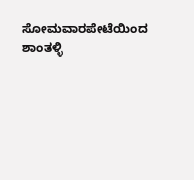ಸೋಮವಾರಪೇಟೆಯಿಂದ ಶಾಂತಳ್ಳಿ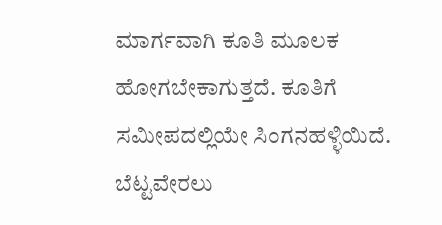ಮಾರ್ಗವಾಗಿ ಕೂತಿ ಮೂಲಕ ಹೋಗಬೇಕಾಗುತ್ತದೆ. ಕೂತಿಗೆ ಸಮೀಪದಲ್ಲಿಯೇ ಸಿಂಗನಹಳ್ಳಿಯಿದೆ. ಬೆಟ್ಟವೇರಲು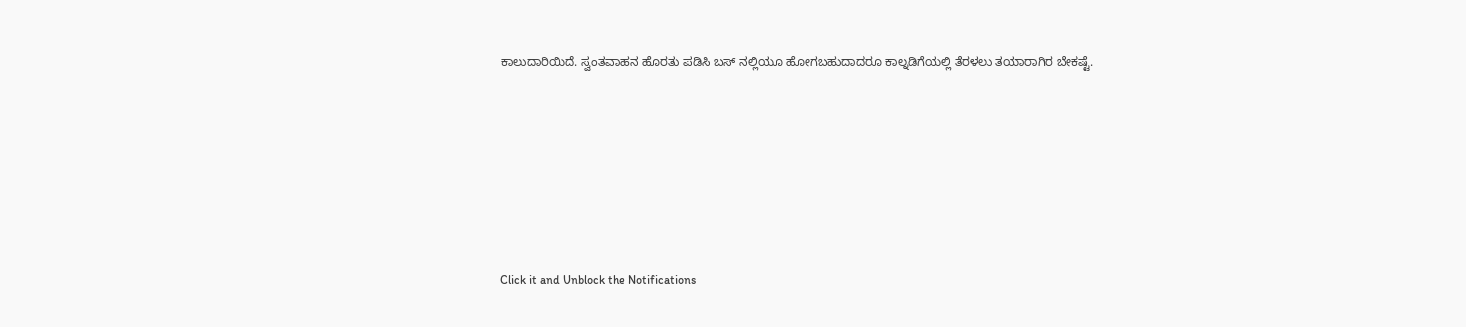ಕಾಲುದಾರಿಯಿದೆ. ಸ್ವಂತವಾಹನ ಹೊರತು ಪಡಿಸಿ ಬಸ್ ನಲ್ಲಿಯೂ ಹೋಗಬಹುದಾದರೂ ಕಾಲ್ನಡಿಗೆಯಲ್ಲಿ ತೆರಳಲು ತಯಾರಾಗಿರ ಬೇಕಷ್ಟೆ.











Click it and Unblock the Notifications